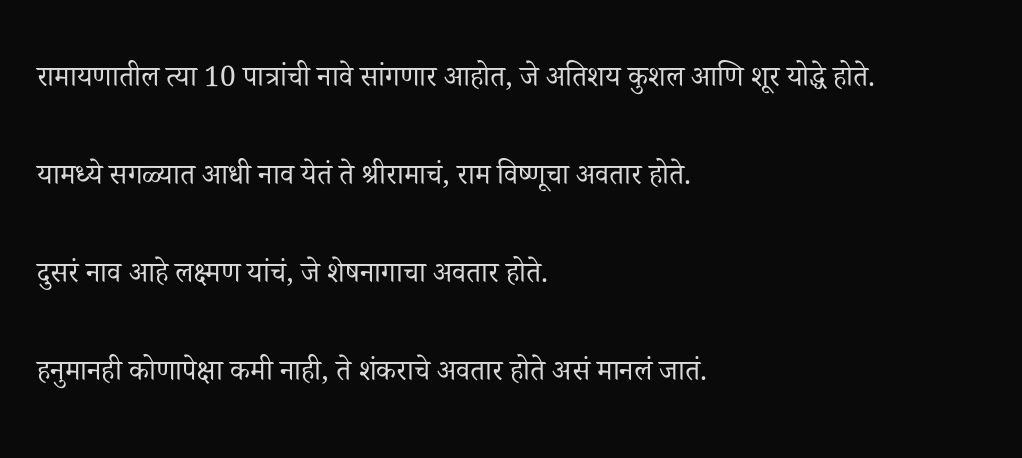रामायणातील त्या 10 पात्रांची नावे सांगणार आहोत, जे अतिशय कुशल आणि शूर योद्धे होते.

यामध्ये सगळ्यात आधी नाव येतं ते श्रीरामाचं, राम विष्णूचा अवतार होते.

दुसरं नाव आहे लक्ष्मण यांचं, जे शेषनागाचा अवतार होते.

हनुमानही कोणापेक्षा कमी नाही, ते शंकराचे अवतार होते असं मानलं जातं.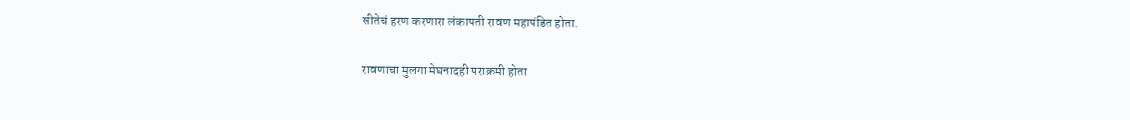सीतेचं हरण करणारा लंकापती रावण महापंडित होता.

रावणाचा मुलगा मेघनादही पराक्रमी होता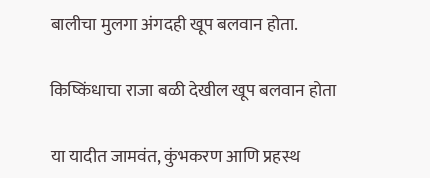बालीचा मुलगा अंगदही खूप बलवान होता.

किष्किंधाचा राजा बळी देखील खूप बलवान होता

या यादीत जामवंत, कुंभकरण आणि प्रहस्थ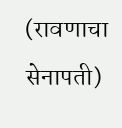(रावणाचा सेनापती)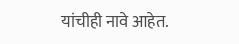यांचीही नावे आहेत.